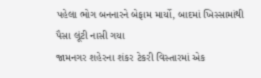પહેલા ભોગ બનનારને બેફામ માર્યો, બાદમાં ખિસ્સામાંથી પૈસા લૂંટી નાસી ગયા
જામનગર શહેરના શંકર ટેકરી વિસ્તારમાં એક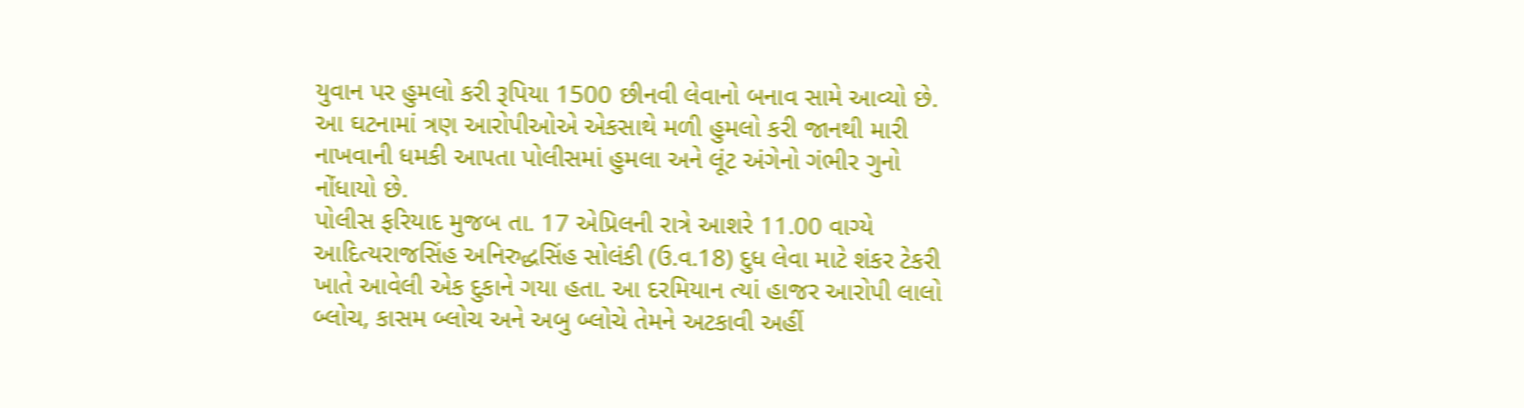યુવાન પર હુમલો કરી રૂપિયા 1500 છીનવી લેવાનો બનાવ સામે આવ્યો છે. આ ઘટનામાં ત્રણ આરોપીઓએ એકસાથે મળી હુમલો કરી જાનથી મારી નાખવાની ધમકી આપતા પોલીસમાં હુમલા અને લૂંટ અંગેનો ગંભીર ગુનો નોંધાયો છે.
પોલીસ ફરિયાદ મુજબ તા. 17 એપ્રિલની રાત્રે આશરે 11.00 વાગ્યે આદિત્યરાજસિંહ અનિરુદ્ધસિંહ સોલંકી (ઉ.વ.18) દુધ લેવા માટે શંકર ટેકરી ખાતે આવેલી એક દુકાને ગયા હતા. આ દરમિયાન ત્યાં હાજર આરોપી લાલો બ્લોચ, કાસમ બ્લોચ અને અબુ બ્લોચે તેમને અટકાવી અહીં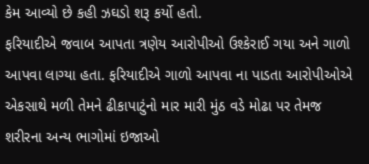કેમ આવ્યો છે કહી ઝઘડો શરૂ કર્યો હતો.
ફરિયાદીએ જવાબ આપતા ત્રણેય આરોપીઓ ઉશ્કેરાઈ ગયા અને ગાળો આપવા લાગ્યા હતા. ફરિયાદીએ ગાળો આપવા ના પાડતા આરોપીઓએ એકસાથે મળી તેમને ઢીકાપાટુંનો માર મારી મુંઠ વડે મોઢા પર તેમજ શરીરના અન્ય ભાગોમાં ઇજાઓ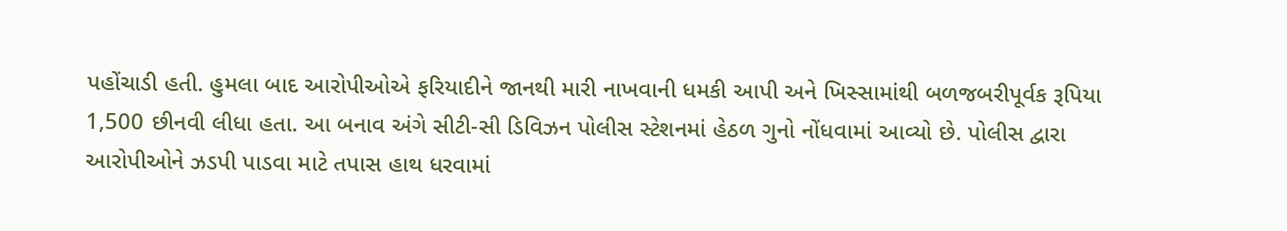પહોંચાડી હતી. હુમલા બાદ આરોપીઓએ ફરિયાદીને જાનથી મારી નાખવાની ધમકી આપી અને ખિસ્સામાંથી બળજબરીપૂર્વક રૂપિયા 1,500 છીનવી લીધા હતા. આ બનાવ અંગે સીટી-સી ડિવિઝન પોલીસ સ્ટેશનમાં હેઠળ ગુનો નોંધવામાં આવ્યો છે. પોલીસ દ્વારા આરોપીઓને ઝડપી પાડવા માટે તપાસ હાથ ધરવામાં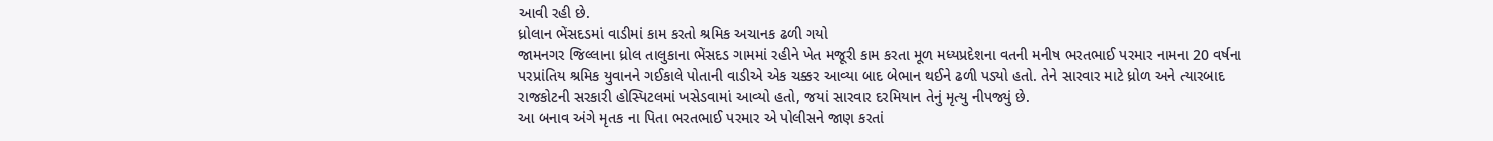આવી રહી છે.
ધ્રોલાન ભેંસદડમાં વાડીમાં કામ કરતો શ્રમિક અચાનક ઢળી ગયો
જામનગર જિલ્લાના ધ્રોલ તાલુકાના ભેંસદડ ગામમાં રહીને ખેત મજૂરી કામ કરતા મૂળ મધ્યપ્રદેશના વતની મનીષ ભરતભાઈ પરમાર નામના 20 વર્ષના પરપ્રાંતિય શ્રમિક યુવાનને ગઈકાલે પોતાની વાડીએ એક ચક્કર આવ્યા બાદ બેભાન થઈને ઢળી પડ્યો હતો. તેને સારવાર માટે ધ્રોળ અને ત્યારબાદ રાજકોટની સરકારી હોસ્પિટલમાં ખસેડવામાં આવ્યો હતો, જયાં સારવાર દરમિયાન તેનું મૃત્યુ નીપજ્યું છે.
આ બનાવ અંગે મૃતક ના પિતા ભરતભાઈ પરમાર એ પોલીસને જાણ કરતાં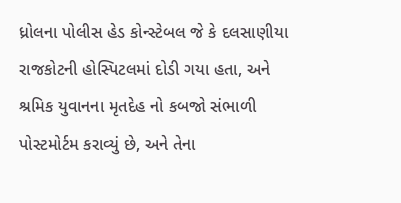ધ્રોલના પોલીસ હેડ કોન્સ્ટેબલ જે કે દલસાણીયા રાજકોટની હોસ્પિટલમાં દોડી ગયા હતા, અને શ્રમિક યુવાનના મૃતદેહ નો કબજો સંભાળી પોસ્ટમોર્ટમ કરાવ્યું છે, અને તેના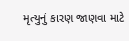મૃત્યુનું કારણ જાણવા માટે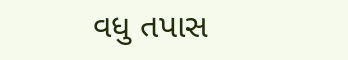વધુ તપાસ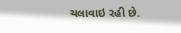ચલાવાઇ રહી છે.